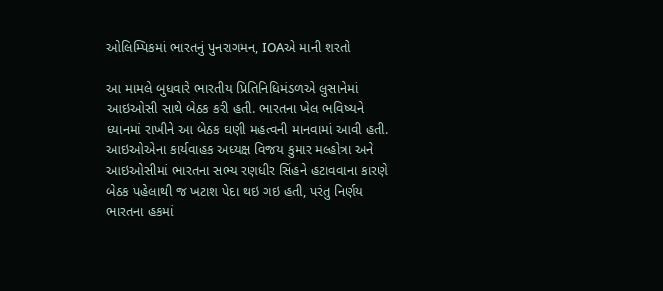ઓલિમ્પિકમાં ભારતનું પુનરાગમન, IOAએ માની શરતો

આ મામલે બુધવારે ભારતીય પ્રિતિનિધિમંડળએ લુસાનેમાં આઇઓસી સાથે બેઠક કરી હતી. ભારતના ખેલ ભવિષ્યને ધ્યાનમાં રાખીને આ બેઠક ઘણી મહત્વની માનવામાં આવી હતી.
આઇઓએના કાર્યવાહક અધ્યક્ષ વિજય કુમાર મલ્હોત્રા અને આઇઓસીમાં ભારતના સભ્ય રણધીર સિંહને હટાવવાના કારણે બેઠક પહેલાથી જ ખટાશ પેદા થઇ ગઇ હતી, પરંતુ નિર્ણય ભારતના હકમાં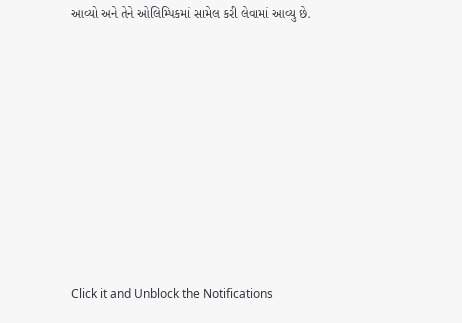આવ્યો અને તેને ઓલિમ્પિકમાં સામેલ કરી લેવામાં આવ્યુ છે.












Click it and Unblock the Notifications